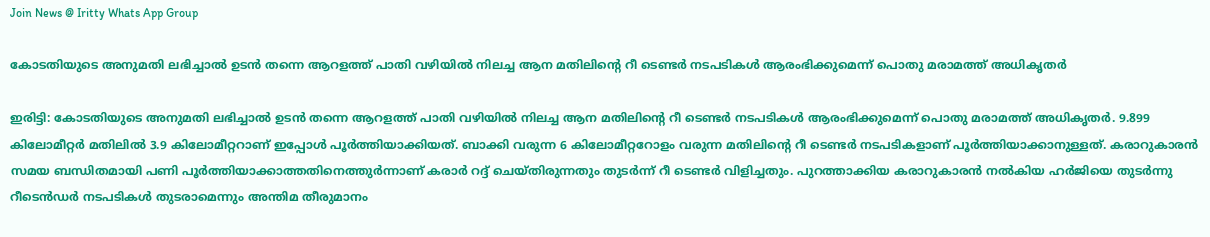Join News @ Iritty Whats App Group

കോടതിയുടെ അനുമതി ലഭിച്ചാൽ ഉടൻ തന്നെ ആറളത്ത് പാതി വഴിയിൽ നിലച്ച ആന മതിലിന്റെ റീ ടെണ്ടർ നടപടികൾ ആരംഭിക്കുമെന്ന് പൊതു മരാമത്ത് അധികൃതർ

ഇരിട്ടി: കോടതിയുടെ അനുമതി ലഭിച്ചാൽ ഉടൻ തന്നെ ആറളത്ത് പാതി വഴിയിൽ നിലച്ച ആന മതിലിന്റെ റീ ടെണ്ടർ നടപടികൾ ആരംഭിക്കുമെന്ന് പൊതു മരാമത്ത് അധികൃതർ. 9.899 കിലോമീറ്റർ മതിലിൽ 3.9 കിലോമീറ്ററാണ് ഇപ്പോൾ പൂർത്തിയാക്കിയത്. ബാക്കി വരുന്ന 6 കിലോമീറ്ററോളം വരുന്ന മതിലിന്റെ റീ ടെണ്ടർ നടപടികളാണ് പൂർത്തിയാക്കാനുള്ളത്. കരാറുകാരൻ സമയ ബന്ധിതമായി പണി പൂർത്തിയാക്കാത്തതിനെത്തുർന്നാണ് കരാർ റദ്ദ് ചെയ്തിരുന്നതും തുടർന്ന് റീ ടെണ്ടർ വിളിച്ചതും. പുറത്താക്കിയ കരാറുകാരൻ നൽകിയ ഹർജിയെ തുടർന്നു റീടെൻഡർ നടപടികൾ തുടരാമെന്നും അന്തിമ തീരുമാനം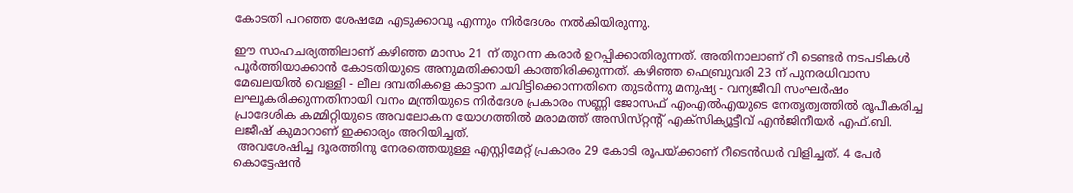കോടതി പറഞ്ഞ ശേഷമേ എടുക്കാവൂ എന്നും നിർദേശം നൽകിയിരുന്നു.

ഈ സാഹചര്യത്തിലാണ് കഴിഞ്ഞ മാസം 21 ന് തുറന്ന കരാർ ഉറപ്പിക്കാതിരുന്നത്. അതിനാലാണ് റീ ടെണ്ടർ നടപടികൾ പൂർത്തിയാക്കാൻ കോടതിയുടെ അനുമതിക്കായി കാത്തിരിക്കുന്നത്. കഴിഞ്ഞ ഫെബ്രുവരി 23 ന് പുനരധിവാസ മേഖലയിൽ വെള്ളി - ലീല ദമ്പതികളെ കാട്ടാന ചവിട്ടിക്കൊന്നതിനെ തുടർന്നു മനുഷ്യ - വന്യജീവി സംഘർഷം ലഘൂകരിക്കുന്നതിനായി വനം മന്ത്രിയുടെ നിർദേശ പ്രകാരം സണ്ണി ജോസഫ് എംഎൽഎയുടെ നേതൃത്വത്തിൽ രൂപീകരിച്ച പ്രാദേശിക കമ്മിറ്റിയുടെ അവലോകന യോഗത്തിൽ മരാമത്ത് അസിസ്‌റ്റൻ്റ് എക്സിക്യൂട്ടീവ് എൻജിനീയർ എഫ്.ബി. ലജീഷ് കുമാറാണ് ഇക്കാര്യം അറിയിച്ചത്.
 അവശേഷിച്ച ദൂരത്തിനു നേരത്തെയുള്ള എസ്റ്റിമേറ്റ് പ്രകാരം 29 കോടി രൂപയ്ക്കാണ് റീടെൻഡർ വിളിച്ചത്. 4 പേർ കൊട്ടേഷൻ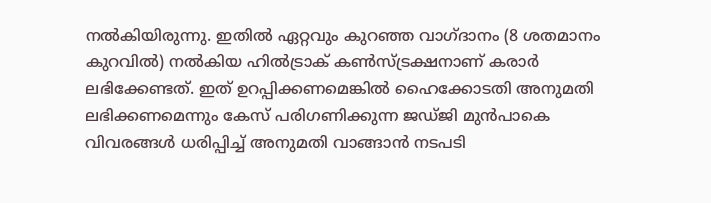നൽകിയിരുന്നു. ഇതിൽ ഏറ്റവും കുറഞ്ഞ വാഗ്ദാനം (8 ശതമാനം കുറവിൽ) നൽകിയ ഹിൽട്രാക് കൺസ്ട്രക്ഷനാണ് കരാർ ലഭിക്കേണ്ടത്. ഇത് ഉറപ്പിക്കണമെങ്കിൽ ഹൈക്കോടതി അനുമതി ലഭിക്കണമെന്നും കേസ് പരിഗണിക്കുന്ന ജഡ്‌ജി മുൻപാകെ വിവരങ്ങൾ ധരിപ്പിച്ച് അനുമതി വാങ്ങാൻ നടപടി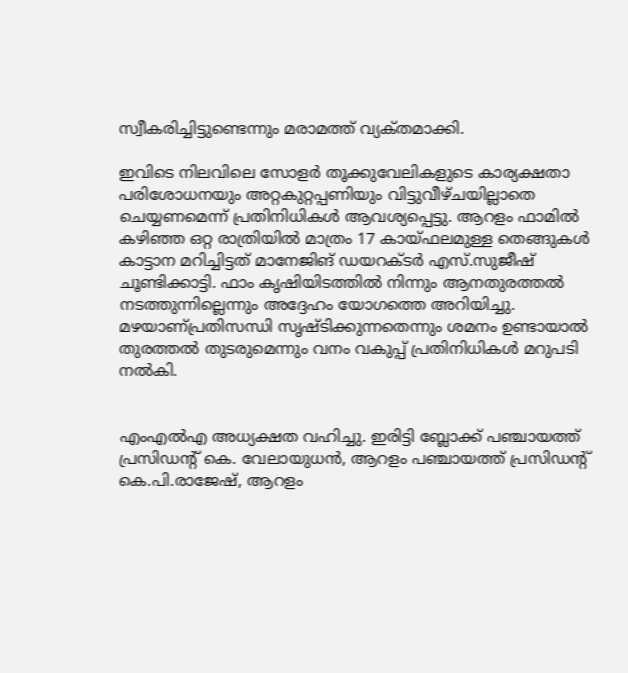സ്വീകരിച്ചിട്ടുണ്ടെന്നും മരാമത്ത് വ്യക്‌തമാക്കി.

ഇവിടെ നിലവിലെ സോളർ തൂക്കുവേലികളുടെ കാര്യക്ഷതാ പരിശോധനയും അറ്റകുറ്റപ്പണിയും വിട്ടുവീഴ്‌ചയില്ലാതെ ചെയ്യണമെന്ന് പ്രതിനിധികൾ ആവശ്യപ്പെട്ടു. ആറളം ഫാമിൽ കഴിഞ്ഞ ഒറ്റ രാത്രിയിൽ മാത്രം 17 കായ്‌ഫലമുള്ള തെങ്ങുകൾ കാട്ടാന മറിച്ചിട്ടത് മാനേജിങ് ഡയറക്ടർ എസ്.സുജീഷ് ചൂണ്ടിക്കാട്ടി. ഫാം കൃഷിയിടത്തിൽ നിന്നും ആനതുരത്തൽ നടത്തുന്നില്ലെന്നും അദ്ദേഹം യോഗത്തെ അറിയിച്ചു. മഴയാണ്പ്രതിസന്ധി സൃഷ്‌ടിക്കുന്നതെന്നും ശമനം ഉണ്ടായാൽ തുരത്തൽ തുടരുമെന്നും വനം വകുപ്പ് പ്രതിനിധികൾ മറുപടി നൽകി.


എംഎൽഎ അധ്യക്ഷത വഹിച്ചു. ഇരിട്ടി ബ്ലോക്ക് പഞ്ചായത്ത് പ്രസിഡൻ്റ് കെ. വേലായുധൻ, ആറളം പഞ്ചായത്ത് പ്രസിഡന്റ് കെ.പി.രാജേഷ്, ആറളം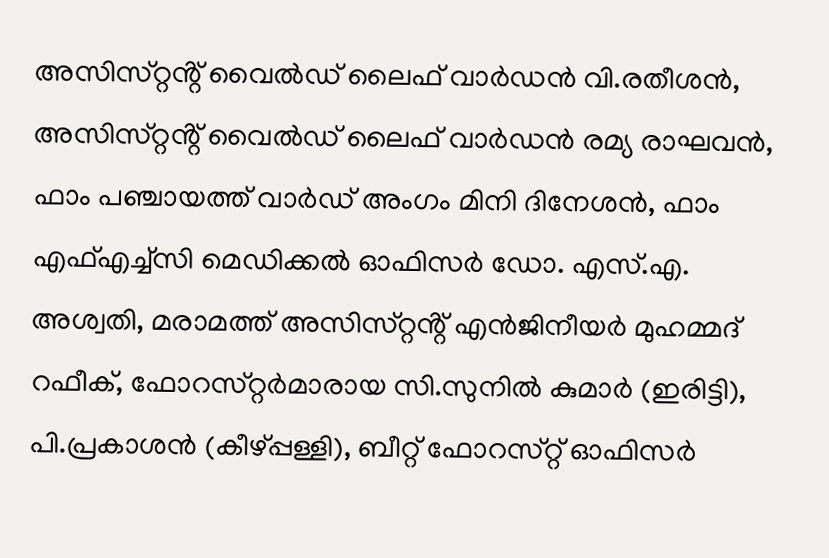അസിസ്‌റ്റൻ്റ് വൈൽഡ് ലൈഫ് വാർഡൻ വി.രതീശൻ, അസിസ്‌റ്റൻ്റ് വൈൽഡ് ലൈഫ് വാർഡൻ രമ്യ രാഘവൻ, ഫാം പഞ്ചായത്ത് വാർഡ് അംഗം മിനി ദിനേശൻ, ഫാം എഫ്എച്ച്‌സി മെഡിക്കൽ ഓഫിസർ ഡോ. എസ്.എ. അശ്വതി, മരാമത്ത് അസിസ്‌റ്റൻ്റ് എൻജിനീയർ മുഹമ്മദ് റഫീക്, ഫോറസ്‌റ്റർമാരായ സി.സുനിൽ കുമാർ (ഇരിട്ടി), പി.പ്രകാശൻ (കീഴ്പ്പള്ളി), ബീറ്റ് ഫോറസ്‌റ്റ് ഓഫിസർ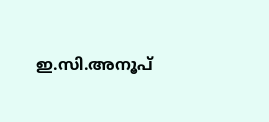ഇ.സി.അനൂപ്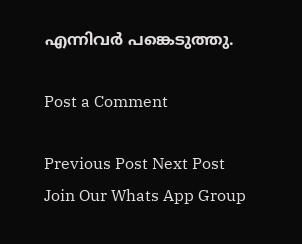എന്നിവർ പങ്കെടുത്തു.

Post a Comment

Previous Post Next Post
Join Our Whats App Group